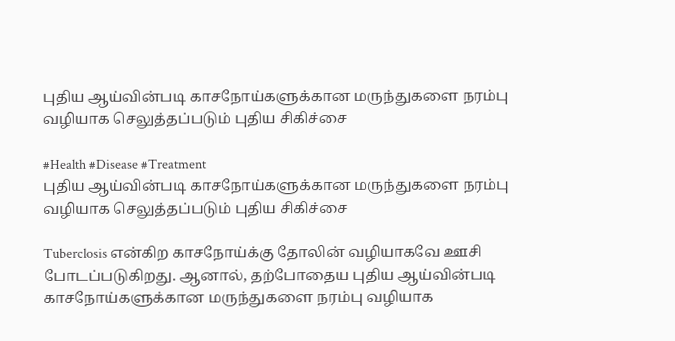புதிய ஆய்வின்படி காசநோய்களுக்கான மருந்துகளை நரம்பு வழியாக செலுத்தப்படும் புதிய சிகிச்சை

#Health #Disease #Treatment
புதிய ஆய்வின்படி காசநோய்களுக்கான மருந்துகளை நரம்பு வழியாக செலுத்தப்படும் புதிய சிகிச்சை

Tuberclosis என்கிற காசநோய்க்கு தோலின் வழியாகவே ஊசி போடப்படுகிறது. ஆனால், தற்போதைய புதிய ஆய்வின்படி காசநோய்களுக்கான மருந்துகளை நரம்பு வழியாக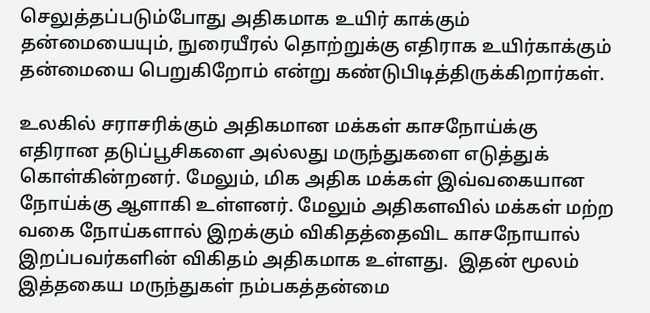செலுத்தப்படும்போது அதிகமாக உயிர் காக்கும் தன்மையையும், நுரையீரல் தொற்றுக்கு எதிராக உயிர்காக்கும் தன்மையை பெறுகிறோம் என்று கண்டுபிடித்திருக்கிறார்கள்.

உலகில் சராசரிக்கும் அதிகமான மக்கள் காசநோய்க்கு எதிரான தடுப்பூசிகளை அல்லது மருந்துகளை எடுத்துக்  கொள்கின்றனர். மேலும், மிக அதிக மக்கள் இவ்வகையான நோய்க்கு ஆளாகி உள்ளனர். மேலும் அதிகளவில் மக்கள் மற்ற வகை நோய்களால் இறக்கும் விகிதத்தைவிட காசநோயால் இறப்பவர்களின் விகிதம் அதிகமாக உள்ளது.  இதன் மூலம் இத்தகைய மருந்துகள் நம்பகத்தன்மை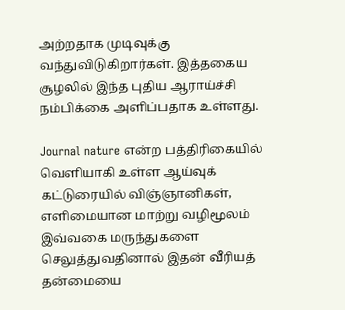அற்றதாக முடிவுக்கு வந்துவிடுகிறார்கள். இத்தகைய சூழலில் இந்த புதிய ஆராய்ச்சி நம்பிக்கை அளிப்பதாக உள்ளது.

Journal nature என்ற பத்திரிகையில் வெளியாகி உள்ள ஆய்வுக் கட்டுரையில் விஞ்ஞானிகள், எளிமையான மாற்று வழிமூலம்  இவ்வகை மருந்துகளை செலுத்துவதினால் இதன் வீரியத் தன்மையை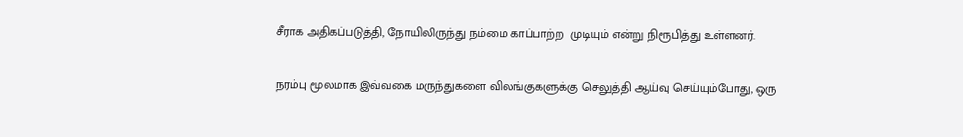சீராக அதிகப்படுத்தி, நோயிலிருந்து நம்மை காப்பாற்ற  முடியும் என்று நிரூபித்து உள்ளனர்.

நரம்பு மூலமாக இவ்வகை மருந்துகளை விலங்குகளுக்கு செலுத்தி ஆய்வு செய்யும்போது, ஒரு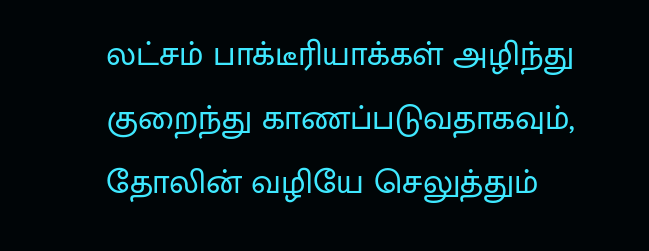லட்சம் பாக்டீரியாக்கள் அழிந்து  குறைந்து காணப்படுவதாகவும், தோலின் வழியே செலுத்தும்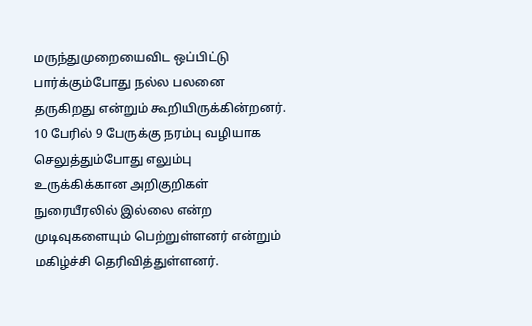மருந்துமுறையைவிட ஒப்பிட்டு பார்க்கும்போது நல்ல பலனை தருகிறது என்றும் கூறியிருக்கின்றனர். 10 பேரில் 9 பேருக்கு நரம்பு வழியாக செலுத்தும்போது எலும்பு உருக்கிக்கான அறிகுறிகள் நுரையீரலில் இல்லை என்ற முடிவுகளையும் பெற்றுள்ளனர் என்றும் மகிழ்ச்சி தெரிவித்துள்ளனர்.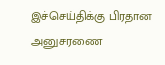இச்செய்திக்கு பிரதான அனுசரணை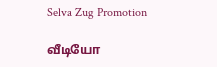Selva Zug Promotion

வீடியோ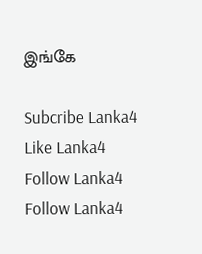இங்கே

Subcribe Lanka4
Like Lanka4
Follow Lanka4
Follow Lanka4